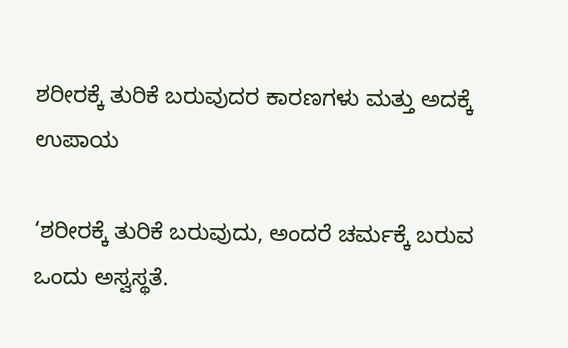ಶರೀರಕ್ಕೆ ತುರಿಕೆ ಬರುವುದರ ಕಾರಣಗಳು ಮತ್ತು ಅದಕ್ಕೆ ಉಪಾಯ

‘ಶರೀರಕ್ಕೆ ತುರಿಕೆ ಬರುವುದು, ಅಂದರೆ ಚರ್ಮಕ್ಕೆ ಬರುವ ಒಂದು ಅಸ್ವಸ್ಥತೆ.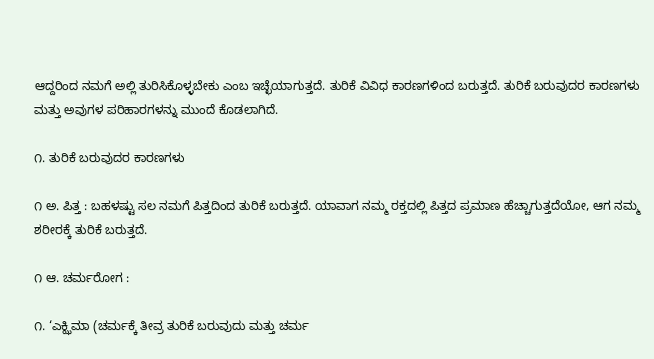ಆದ್ದರಿಂದ ನಮಗೆ ಅಲ್ಲಿ ತುರಿಸಿಕೊಳ್ಳಬೇಕು ಎಂಬ ಇಚ್ಛೆಯಾಗುತ್ತದೆ. ತುರಿಕೆ ವಿವಿಧ ಕಾರಣಗಳಿಂದ ಬರುತ್ತದೆ. ತುರಿಕೆ ಬರುವುದರ ಕಾರಣಗಳು ಮತ್ತು ಅವುಗಳ ಪರಿಹಾರಗಳನ್ನು ಮುಂದೆ ಕೊಡಲಾಗಿದೆ.

೧. ತುರಿಕೆ ಬರುವುದರ ಕಾರಣಗಳು

೧ ಅ. ಪಿತ್ತ : ಬಹಳಷ್ಟು ಸಲ ನಮಗೆ ಪಿತ್ತದಿಂದ ತುರಿಕೆ ಬರುತ್ತದೆ. ಯಾವಾಗ ನಮ್ಮ ರಕ್ತದಲ್ಲಿ ಪಿತ್ತದ ಪ್ರಮಾಣ ಹೆಚ್ಚಾಗುತ್ತದೆಯೋ, ಆಗ ನಮ್ಮ ಶರೀರಕ್ಕೆ ತುರಿಕೆ ಬರುತ್ತದೆ.

೧ ಆ. ಚರ್ಮರೋಗ :

೧. ‘ಎಕ್ಝಿಮಾ (ಚರ್ಮಕ್ಕೆ ತೀವ್ರ ತುರಿಕೆ ಬರುವುದು ಮತ್ತು ಚರ್ಮ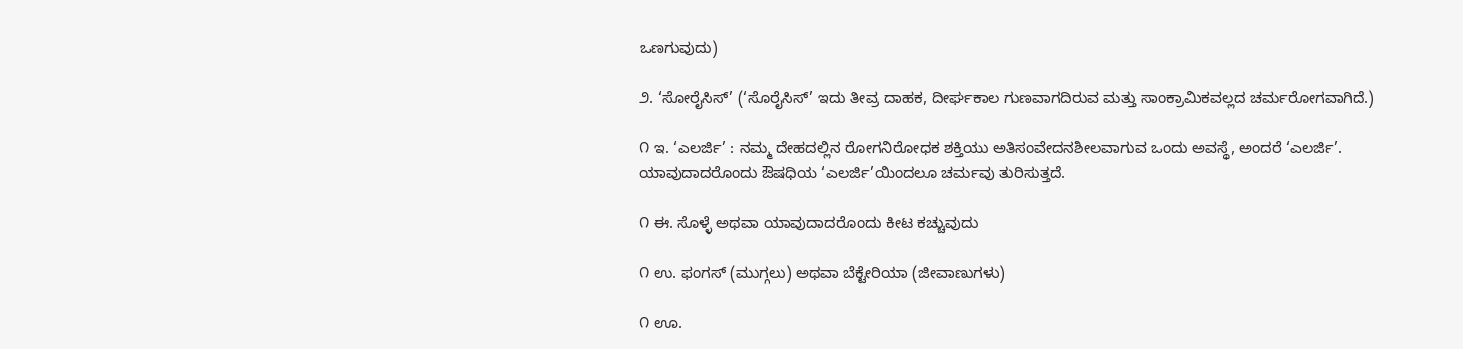ಒಣಗುವುದು)

೨. ‘ಸೋರೈಸಿಸ್’ (‘ಸೊರೈಸಿಸ್’ ಇದು ತೀವ್ರ ದಾಹಕ, ದೀರ್ಘಕಾಲ ಗುಣವಾಗದಿರುವ ಮತ್ತು ಸಾಂಕ್ರಾಮಿಕವಲ್ಲದ ಚರ್ಮರೋಗವಾಗಿದೆ.)

೧ ಇ. ‘ಎಲರ್ಜಿ’ : ನಮ್ಮ ದೇಹದಲ್ಲಿನ ರೋಗನಿರೋಧಕ ಶಕ್ತಿಯು ಅತಿಸಂವೇದನಶೀಲವಾಗುವ ಒಂದು ಅವಸ್ಥೆ, ಅಂದರೆ ‘ಎಲರ್ಜಿ’. ಯಾವುದಾದರೊಂದು ಔಷಧಿಯ ‘ಎಲರ್ಜಿ’ಯಿಂದಲೂ ಚರ್ಮವು ತುರಿಸುತ್ತದೆ.

೧ ಈ. ಸೊಳ್ಳೆ ಅಥವಾ ಯಾವುದಾದರೊಂದು ಕೀಟ ಕಚ್ಚುವುದು

೧ ಉ. ಫಂಗಸ್‌ (ಮುಗ್ಗಲು) ಅಥವಾ ಬೆಕ್ಟೇರಿಯಾ (ಜೀವಾಣುಗಳು)

೧ ಊ.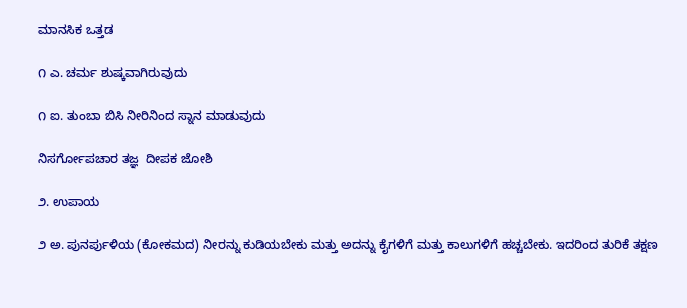ಮಾನಸಿಕ ಒತ್ತಡ

೧ ಎ. ಚರ್ಮ ಶುಷ್ಕವಾಗಿರುವುದು

೧ ಐ. ತುಂಬಾ ಬಿಸಿ ನೀರಿನಿಂದ ಸ್ನಾನ ಮಾಡುವುದು

ನಿಸರ್ಗೋಪಚಾರ ತಜ್ಞ  ದೀಪಕ ಜೋಶಿ

೨. ಉಪಾಯ

೨ ಅ. ಪುನರ್ಪುಳಿಯ (ಕೋಕಮದ) ನೀರನ್ನು ಕುಡಿಯಬೇಕು ಮತ್ತು ಅದನ್ನು ಕೈಗಳಿಗೆ ಮತ್ತು ಕಾಲುಗಳಿಗೆ ಹಚ್ಚಬೇಕು. ಇದರಿಂದ ತುರಿಕೆ ತಕ್ಷಣ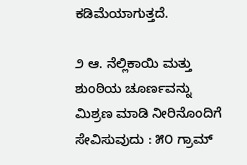ಕಡಿಮೆಯಾಗುತ್ತದೆ.

೨ ಆ. ನೆಲ್ಲಿಕಾಯಿ ಮತ್ತು ಶುಂಠಿಯ ಚೂರ್ಣವನ್ನು ಮಿಶ್ರಣ ಮಾಡಿ ನೀರಿನೊಂದಿಗೆ ಸೇವಿಸುವುದು : ೫೦ ಗ್ರಾಮ್‌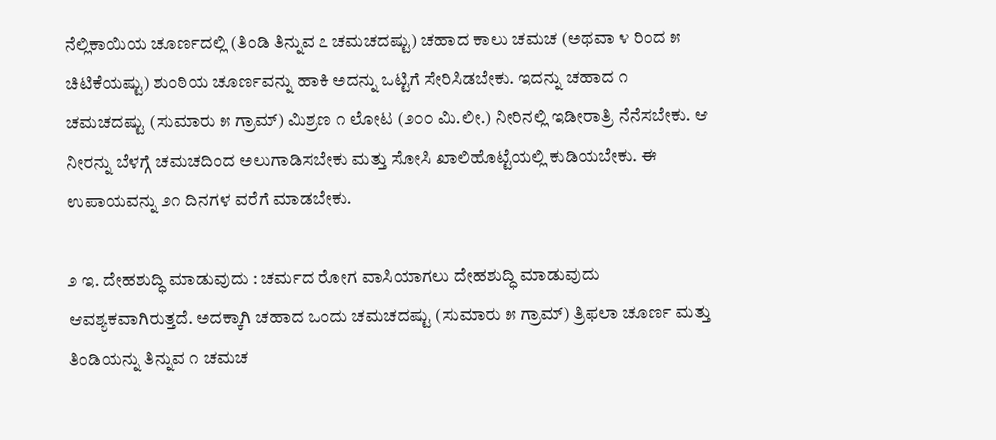ನೆಲ್ಲಿಕಾಯಿಯ ಚೂರ್ಣದಲ್ಲಿ (ತಿಂಡಿ ತಿನ್ನುವ ೭ ಚಮಚದಷ್ಟು) ಚಹಾದ ಕಾಲು ಚಮಚ (ಅಥವಾ ೪ ರಿಂದ ೫ ಚಿಟಿಕೆಯಷ್ಟು) ಶುಂಠಿಯ ಚೂರ್ಣವನ್ನು ಹಾಕಿ ಅದನ್ನು ಒಟ್ಟಿಗೆ ಸೇರಿಸಿಡಬೇಕು. ಇದನ್ನು ಚಹಾದ ೧ ಚಮಚದಷ್ಟು (ಸುಮಾರು ೫ ಗ್ರಾಮ್) ಮಿಶ್ರಣ ೧ ಲೋಟ (೨೦೦ ಮಿ.ಲೀ.) ನೀರಿನಲ್ಲಿ ಇಡೀರಾತ್ರಿ ನೆನೆಸಬೇಕು. ಆ ನೀರನ್ನು ಬೆಳಗ್ಗೆ ಚಮಚದಿಂದ ಅಲುಗಾಡಿಸಬೇಕು ಮತ್ತು ಸೋಸಿ ಖಾಲಿಹೊಟ್ಟೆಯಲ್ಲಿ ಕುಡಿಯಬೇಕು. ಈ ಉಪಾಯವನ್ನು ೨೧ ದಿನಗಳ ವರೆಗೆ ಮಾಡಬೇಕು.

೨ ಇ. ದೇಹಶುದ್ಧಿ ಮಾಡುವುದು : ಚರ್ಮದ ರೋಗ ವಾಸಿಯಾಗಲು ದೇಹಶುದ್ಧಿ ಮಾಡುವುದು ಆವಶ್ಯಕವಾಗಿರುತ್ತದೆ. ಅದಕ್ಕಾಗಿ ಚಹಾದ ಒಂದು ಚಮಚದಷ್ಟು (ಸುಮಾರು ೫ ಗ್ರಾಮ್) ತ್ರಿಫಲಾ ಚೂರ್ಣ ಮತ್ತು ತಿಂಡಿಯನ್ನು ತಿನ್ನುವ ೧ ಚಮಚ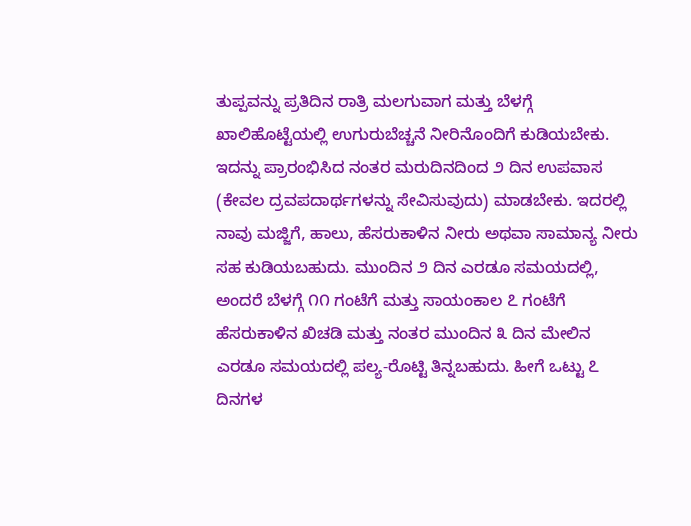ತುಪ್ಪವನ್ನು ಪ್ರತಿದಿನ ರಾತ್ರಿ ಮಲಗುವಾಗ ಮತ್ತು ಬೆಳಗ್ಗೆ ಖಾಲಿಹೊಟ್ಟೆಯಲ್ಲಿ ಉಗುರುಬೆಚ್ಚನೆ ನೀರಿನೊಂದಿಗೆ ಕುಡಿಯಬೇಕು. ಇದನ್ನು ಪ್ರಾರಂಭಿಸಿದ ನಂತರ ಮರುದಿನದಿಂದ ೨ ದಿನ ಉಪವಾಸ (ಕೇವಲ ದ್ರವಪದಾರ್ಥಗಳನ್ನು ಸೇವಿಸುವುದು) ಮಾಡಬೇಕು. ಇದರಲ್ಲಿ ನಾವು ಮಜ್ಜಿಗೆ, ಹಾಲು, ಹೆಸರುಕಾಳಿನ ನೀರು ಅಥವಾ ಸಾಮಾನ್ಯ ನೀರು ಸಹ ಕುಡಿಯಬಹುದು. ಮುಂದಿನ ೨ ದಿನ ಎರಡೂ ಸಮಯದಲ್ಲಿ, ಅಂದರೆ ಬೆಳಗ್ಗೆ ೧೧ ಗಂಟೆಗೆ ಮತ್ತು ಸಾಯಂಕಾಲ ೭ ಗಂಟೆಗೆ ಹೆಸರುಕಾಳಿನ ಖಿಚಡಿ ಮತ್ತು ನಂತರ ಮುಂದಿನ ೩ ದಿನ ಮೇಲಿನ ಎರಡೂ ಸಮಯದಲ್ಲಿ ಪಲ್ಯ-ರೊಟ್ಟಿ ತಿನ್ನಬಹುದು. ಹೀಗೆ ಒಟ್ಟು ೭ ದಿನಗಳ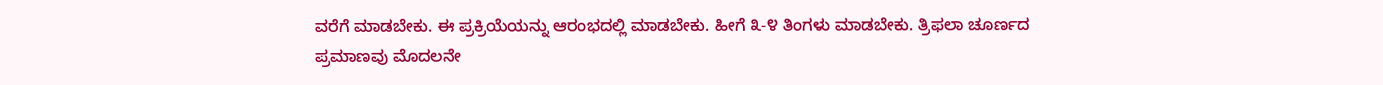ವರೆಗೆ ಮಾಡಬೇಕು. ಈ ಪ್ರಕ್ರಿಯೆಯನ್ನು ಆರಂಭದಲ್ಲಿ ಮಾಡಬೇಕು. ಹೀಗೆ ೩-೪ ತಿಂಗಳು ಮಾಡಬೇಕು. ತ್ರಿಫಲಾ ಚೂರ್ಣದ ಪ್ರಮಾಣವು ಮೊದಲನೇ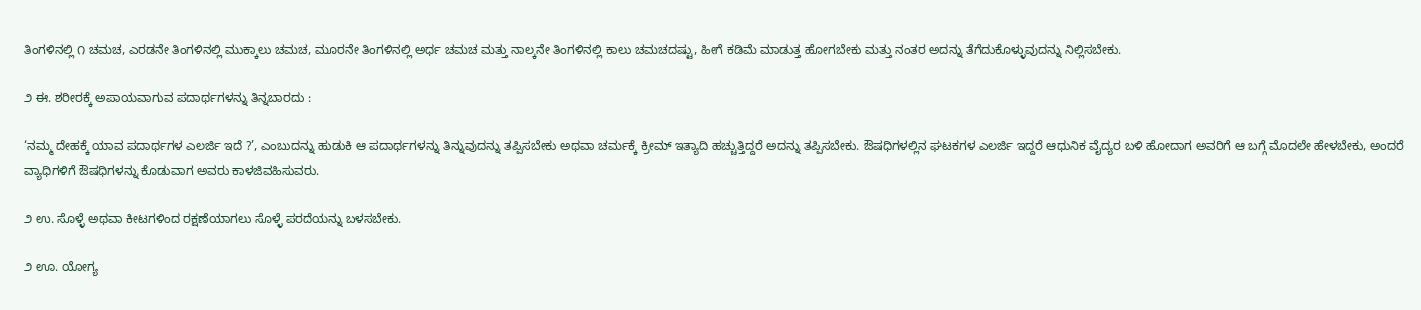ತಿಂಗಳಿನಲ್ಲಿ ೧ ಚಮಚ, ಎರಡನೇ ತಿಂಗಳಿನಲ್ಲಿ ಮುಕ್ಕಾಲು ಚಮಚ, ಮೂರನೇ ತಿಂಗಳಿನಲ್ಲಿ ಅರ್ಧ ಚಮಚ ಮತ್ತು ನಾಲ್ಕನೇ ತಿಂಗಳಿನಲ್ಲಿ ಕಾಲು ಚಮಚದಷ್ಟು, ಹೀಗೆ ಕಡಿಮೆ ಮಾಡುತ್ತ ಹೋಗಬೇಕು ಮತ್ತು ನಂತರ ಅದನ್ನು ತೆಗೆದುಕೊಳ್ಳುವುದನ್ನು ನಿಲ್ಲಿಸಬೇಕು.

೨ ಈ. ಶರೀರಕ್ಕೆ ಅಪಾಯವಾಗುವ ಪದಾರ್ಥಗಳನ್ನು ತಿನ್ನಬಾರದು :

‘ನಮ್ಮ ದೇಹಕ್ಕೆ ಯಾವ ಪದಾರ್ಥಗಳ ಎಲರ್ಜಿ ಇದೆ ?’, ಎಂಬುದನ್ನು ಹುಡುಕಿ ಆ ಪದಾರ್ಥಗಳನ್ನು ತಿನ್ನುವುದನ್ನು ತಪ್ಪಿಸಬೇಕು ಅಥವಾ ಚರ್ಮಕ್ಕೆ ಕ್ರೀಮ್‌ ಇತ್ಯಾದಿ ಹಚ್ಚುತ್ತಿದ್ದರೆ ಅದನ್ನು ತಪ್ಪಿಸಬೇಕು. ಔಷಧಿಗಳಲ್ಲಿನ ಘಟಕಗಳ ಎಲರ್ಜಿ ಇದ್ದರೆ ಆಧುನಿಕ ವೈದ್ಯರ ಬಳಿ ಹೋದಾಗ ಅವರಿಗೆ ಆ ಬಗ್ಗೆ ಮೊದಲೇ ಹೇಳಬೇಕು, ಅಂದರೆ ವ್ಯಾಧಿಗಳಿಗೆ ಔಷಧಿಗಳನ್ನು ಕೊಡುವಾಗ ಅವರು ಕಾಳಜಿವಹಿಸುವರು.

೨ ಉ. ಸೊಳ್ಳೆ ಅಥವಾ ಕೀಟಗಳಿಂದ ರಕ್ಷಣೆಯಾಗಲು ಸೊಳ್ಳೆ ಪರದೆಯನ್ನು ಬಳಸಬೇಕು.

೨ ಊ. ಯೋಗ್ಯ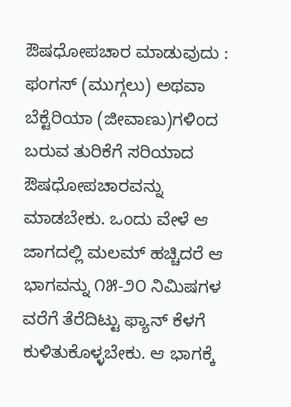ಔಷಧೋಪಚಾರ ಮಾಡುವುದು : ಫಂಗಸ್‌ (ಮುಗ್ಗಲು) ಅಥವಾ ಬೆಕ್ಟೆರಿಯಾ (ಜೀವಾಣು)ಗಳಿಂದ ಬರುವ ತುರಿಕೆಗೆ ಸರಿಯಾದ ಔಷಧೋಪಚಾರವನ್ನು ಮಾಡಬೇಕು. ಒಂದು ವೇಳೆ ಆ ಜಾಗದಲ್ಲಿ ಮಲಮ್‌ ಹಚ್ಚಿದರೆ ಆ ಭಾಗವನ್ನು ೧೫-೨೦ ನಿಮಿಷಗಳ ವರೆಗೆ ತೆರೆದಿಟ್ಟು ಫ್ಯಾನ್‌ ಕೆಳಗೆ ಕುಳಿತುಕೊಳ್ಳಬೇಕು. ಆ ಭಾಗಕ್ಕೆ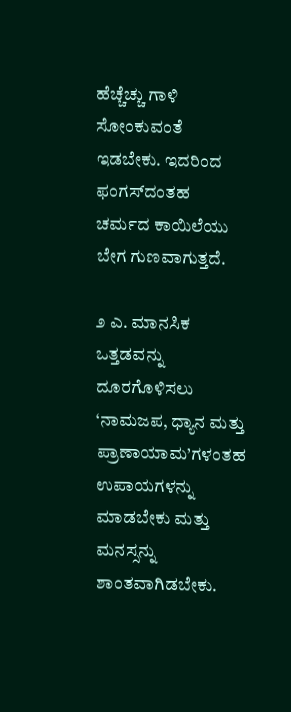ಹೆಚ್ಚೆಚ್ಚು ಗಾಳಿ ಸೋಂಕುವಂತೆ ಇಡಬೇಕು. ಇದರಿಂದ ಫಂಗಸ್‌ದಂತಹ ಚರ್ಮದ ಕಾಯಿಲೆಯು ಬೇಗ ಗುಣವಾಗುತ್ತದೆ.

೨ ಎ. ಮಾನಸಿಕ ಒತ್ತಡವನ್ನು ದೂರಗೊಳಿಸಲು ‘ನಾಮಜಪ, ಧ್ಯಾನ ಮತ್ತು ಪ್ರಾಣಾಯಾಮ’ಗಳಂತಹ ಉಪಾಯಗಳನ್ನು ಮಾಡಬೇಕು ಮತ್ತು ಮನಸ್ಸನ್ನು ಶಾಂತವಾಗಿಡಬೇಕು.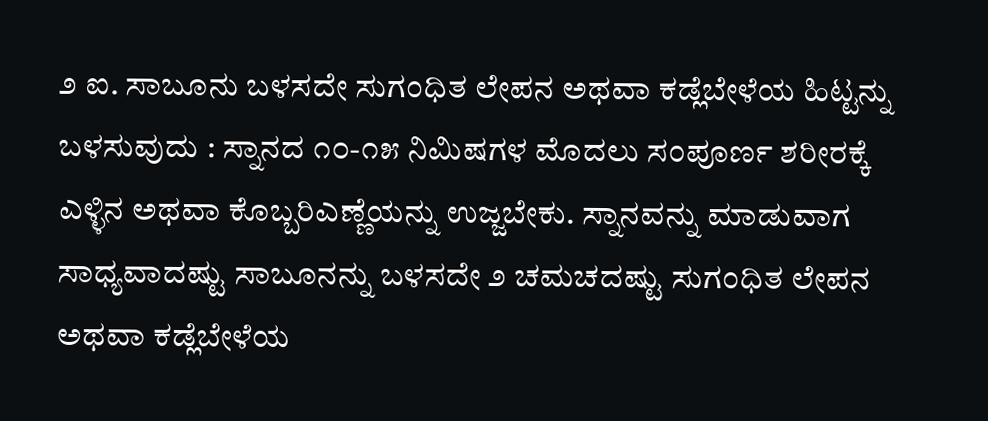೨ ಐ. ಸಾಬೂನು ಬಳಸದೇ ಸುಗಂಧಿತ ಲೇಪನ ಅಥವಾ ಕಡ್ಲೆಬೇಳೆಯ ಹಿಟ್ಟನ್ನು ಬಳಸುವುದು : ಸ್ನಾನದ ೧೦-೧೫ ನಿಮಿಷಗಳ ಮೊದಲು ಸಂಪೂರ್ಣ ಶರೀರಕ್ಕೆ ಎಳ್ಳಿನ ಅಥವಾ ಕೊಬ್ಬರಿಎಣ್ಣೆಯನ್ನು ಉಜ್ಜಬೇಕು. ಸ್ನಾನವನ್ನು ಮಾಡುವಾಗ ಸಾಧ್ಯವಾದಷ್ಟು ಸಾಬೂನನ್ನು ಬಳಸದೇ ೨ ಚಮಚದಷ್ಟು ಸುಗಂಧಿತ ಲೇಪನ ಅಥವಾ ಕಡ್ಲೆಬೇಳೆಯ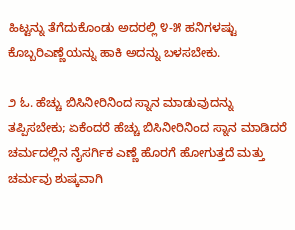ಹಿಟ್ಟನ್ನು ತೆಗೆದುಕೊಂಡು ಅದರಲ್ಲಿ ೪-೫ ಹನಿಗಳಷ್ಟು ಕೊಬ್ಬರಿಎಣ್ಣೆಯನ್ನು ಹಾಕಿ ಅದನ್ನು ಬಳಸಬೇಕು.

೨ ಓ. ಹೆಚ್ಚು ಬಿಸಿನೀರಿನಿಂದ ಸ್ನಾನ ಮಾಡುವುದನ್ನು ತಪ್ಪಿಸಬೇಕು; ಏಕೆಂದರೆ ಹೆಚ್ಚು ಬಿಸಿನೀರಿನಿಂದ ಸ್ನಾನ ಮಾಡಿದರೆ ಚರ್ಮದಲ್ಲಿನ ನೈಸರ್ಗಿಕ ಎಣ್ಣೆ ಹೊರಗೆ ಹೋಗುತ್ತದೆ ಮತ್ತು ಚರ್ಮವು ಶುಷ್ಕವಾಗಿ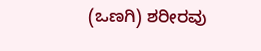(ಒಣಗಿ) ಶರೀರವು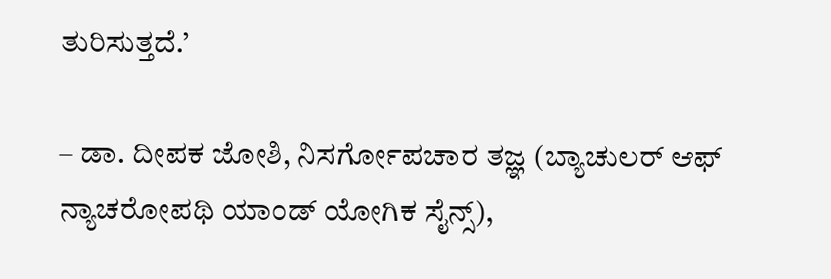ತುರಿಸುತ್ತದೆ.’

– ಡಾ. ದೀಪಕ ಜೋಶಿ, ನಿಸರ್ಗೋಪಚಾರ ತಜ್ಞ (ಬ್ಯಾಚುಲರ್‌ ಆಫ್‌ ನ್ಯಾಚರೋಪಥಿ ಯಾಂಡ್‌ ಯೋಗಿಕ ಸೈನ್ಸ್‌),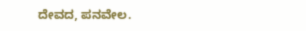ದೇವದ, ಪನವೇಲ.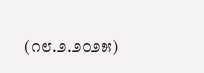(೧೮.೨.೨೦೨೫)